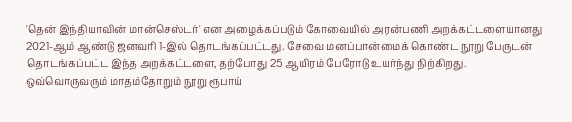'தென் இந்தியாவின் மான்செஸ்டர்' என அழைக்கப்படும் கோவையில் அரன்பணி அறக்கட்டளையானது 2021-ஆம் ஆண்டு ஜனவரி 1-இல் தொடங்கப்பட்டது. சேவை மனப்பான்மைக் கொண்ட நூறு பேருடன் தொடங்கப்பட்ட இந்த அறக்கட்டளை, தற்போது 25 ஆயிரம் பேரோடு உயர்ந்து நிற்கிறது.
ஒவ்வொருவரும் மாதம்தோறும் நூறு ரூபாய்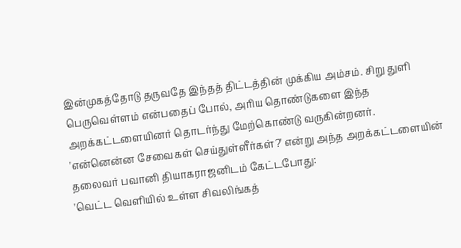இன்முகத்தோடு தருவதே இந்தத் திட்டத்தின் முக்கிய அம்சம். சிறு துளி பெருவெள்ளம் என்பதைப் போல், அரிய தொண்டுகளை இந்த அறக்கட்டளையினர் தொடர்ந்து மேற்கொண்டு வருகின்றனர்.
'என்னென்ன சேவைகள் செய்துள்ளீர்கள்?' என்று அந்த அறக்கட்டளையின் தலைவர் பவானி தியாகராஜனிடம் கேட்டபோது:
'வெட்ட வெளியில் உள்ள சிவலிங்கத்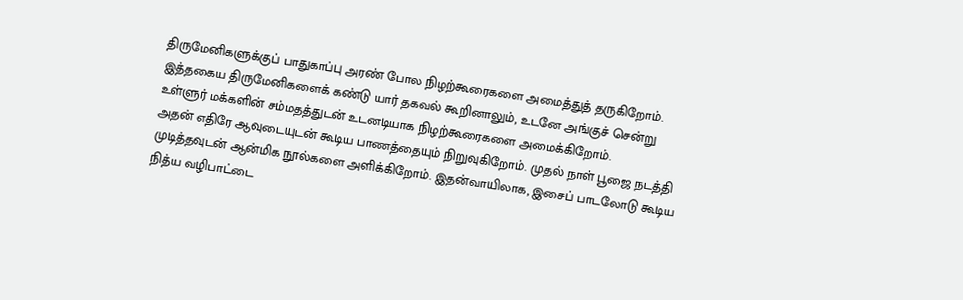திருமேனிகளுக்குப் பாதுகாப்பு அரண் போல நிழற்கூரைகளை அமைத்துத் தருகிறோம். இத்தகைய திருமேனிகளைக் கண்டு யார் தகவல் கூறினாலும், உடனே அங்குச் சென்று உள்ளுர் மக்களின் சம்மதத்துடன் உடனடியாக நிழற்கூரைகளை அமைக்கிறோம்.
அதன் எதிரே ஆவுடையுடன் கூடிய பாணத்தையும் நிறுவுகிறோம். முதல் நாள் பூஜை நடத்தி முடித்தவுடன் ஆன்மிக நூல்களை அளிக்கிறோம். இதன்வாயிலாக, இசைப் பாடலோடு கூடிய நித்ய வழிபாட்டை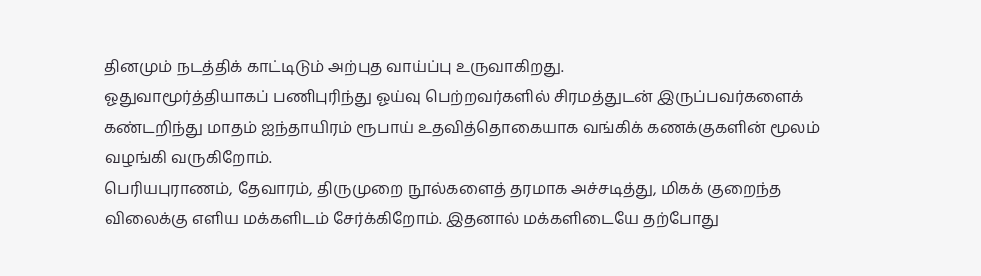தினமும் நடத்திக் காட்டிடும் அற்புத வாய்ப்பு உருவாகிறது.
ஓதுவாமூர்த்தியாகப் பணிபுரிந்து ஓய்வு பெற்றவர்களில் சிரமத்துடன் இருப்பவர்களைக் கண்டறிந்து மாதம் ஐந்தாயிரம் ரூபாய் உதவித்தொகையாக வங்கிக் கணக்குகளின் மூலம் வழங்கி வருகிறோம்.
பெரியபுராணம், தேவாரம், திருமுறை நூல்களைத் தரமாக அச்சடித்து, மிகக் குறைந்த விலைக்கு எளிய மக்களிடம் சேர்க்கிறோம். இதனால் மக்களிடையே தற்போது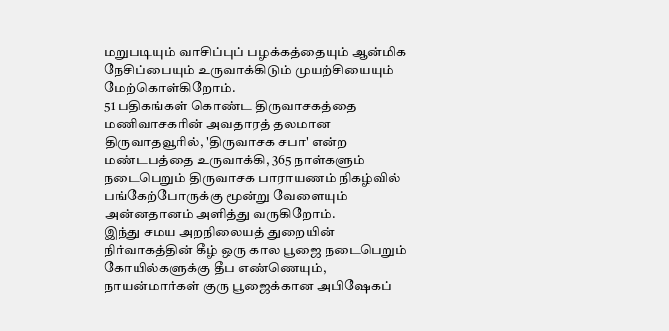மறுபடியும் வாசிப்புப் பழக்கத்தையும் ஆன்மிக நேசிப்பையும் உருவாக்கிடும் முயற்சியையும் மேற்கொள்கிறோம்.
51 பதிகங்கள் கொண்ட திருவாசகத்தை மணிவாசகரின் அவதாரத் தலமான திருவாதவூரில், 'திருவாசக சபா' என்ற மண்டபத்தை உருவாக்கி, 365 நாள்களும் நடைபெறும் திருவாசக பாராயணம் நிகழ்வில் பங்கேற்போருக்கு மூன்று வேளையும் அன்னதானம் அளித்து வருகிறோம்.
இந்து சமய அறநிலையத் துறையின் நிர்வாகத்தின் கீழ் ஒரு கால பூஜை நடைபெறும் கோயில்களுக்கு தீப எண்ணெயும், நாயன்மார்கள் குரு பூஜைக்கான அபிஷேகப்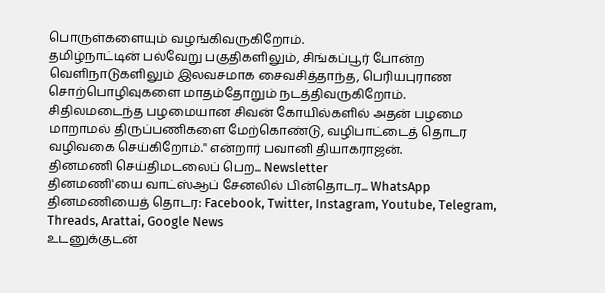பொருள்களையும் வழங்கிவருகிறோம்.
தமிழ்நாட்டின் பல்வேறு பகுதிகளிலும், சிங்கப்பூர் போன்ற வெளிநாடுகளிலும் இலவசமாக சைவசித்தாந்த, பெரியபுராண சொற்பொழிவுகளை மாதம்தோறும் நடத்திவருகிறோம்.
சிதிலமடைந்த பழமையான சிவன் கோயில்களில் அதன் பழமை மாறாமல் திருப்பணிகளை மேற்கொண்டு, வழிபாட்டைத் தொடர வழிவகை செய்கிறோம்.'' என்றார் பவானி தியாகராஜன்.
தினமணி செய்திமடலைப் பெற... Newsletter
தினமணி'யை வாட்ஸ்ஆப் சேனலில் பின்தொடர... WhatsApp
தினமணியைத் தொடர: Facebook, Twitter, Instagram, Youtube, Telegram, Threads, Arattai, Google News
உடனுக்குடன்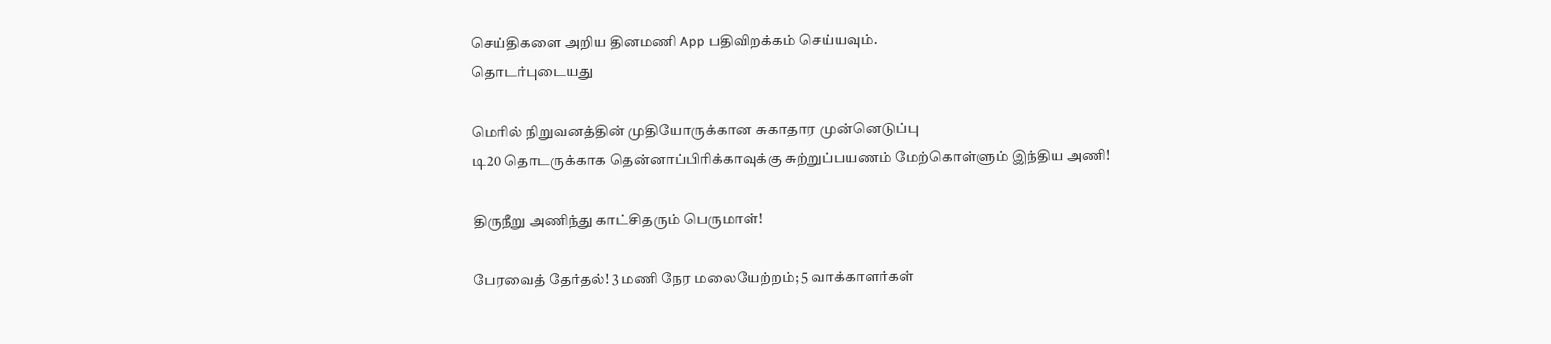செய்திகளை அறிய தினமணி App பதிவிறக்கம் செய்யவும்.
தொடர்புடையது

மெரில் நிறுவனத்தின் முதியோருக்கான சுகாதார முன்னெடுப்பு
டி20 தொடருக்காக தென்னாப்பிரிக்காவுக்கு சுற்றுப்பயணம் மேற்கொள்ளும் இந்திய அணி!

திருநீறு அணிந்து காட்சிதரும் பெருமாள்!

பேரவைத் தேர்தல்! 3 மணி நேர மலையேற்றம்; 5 வாக்காளர்கள்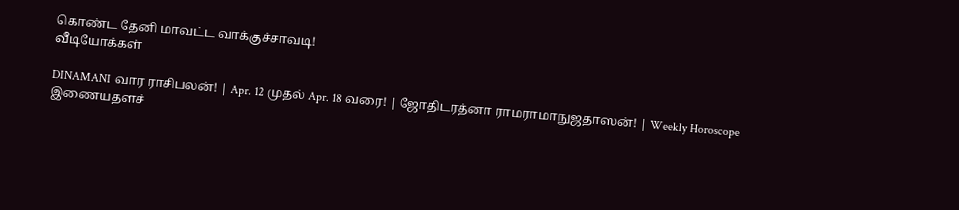கொண்ட தேனி மாவட்ட வாக்குச்சாவடி!
வீடியோக்கள்

DINAMANI வார ராசிபலன்! | Apr. 12 முதல் Apr. 18 வரை! | ஜோதிடரத்னா ராமராமாநுஜதாஸன்! | Weekly Horoscope
இணையதளச்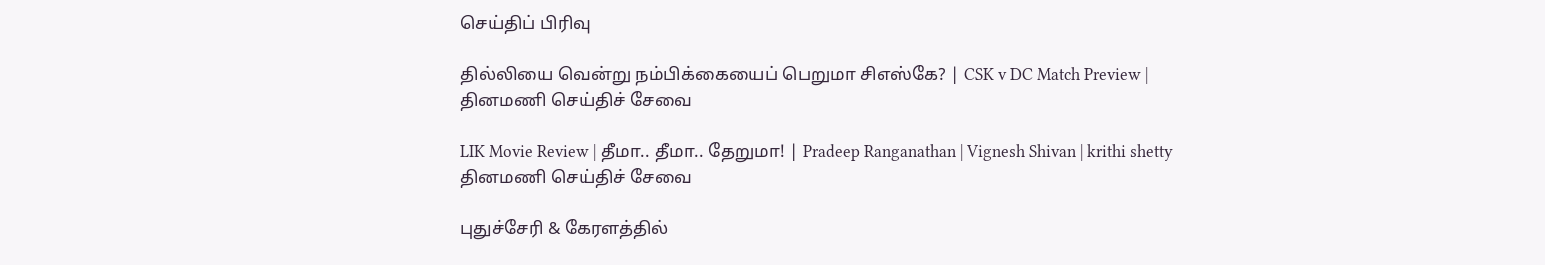செய்திப் பிரிவு

தில்லியை வென்று நம்பிக்கையைப் பெறுமா சிஎஸ்கே? | CSK v DC Match Preview |
தினமணி செய்திச் சேவை

LIK Movie Review | தீமா.. தீமா.. தேறுமா! | Pradeep Ranganathan | Vignesh Shivan | krithi shetty
தினமணி செய்திச் சேவை

புதுச்சேரி & கேரளத்தில்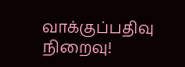வாக்குப்பதிவு நிறைவு!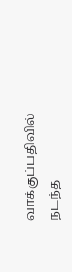வாக்குப்பதிவில் நடந்த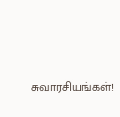சுவாரசியங்கள்!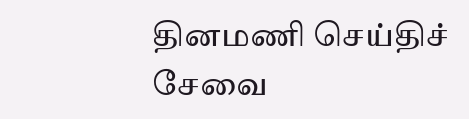தினமணி செய்திச் சேவை